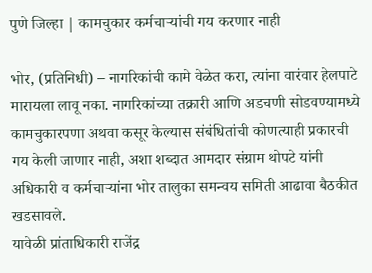पुणे जिल्हा | कामचुकार कर्मचाऱ्यांची गय करणार नाही

भोर, (प्रतिनिधी) – नागरिकांची कामे वेळेत करा, त्यांना वारंवार हेलपाटे मारायला लावू नका. नागरिकांच्या तक्रारी आणि अडचणी सोडवण्यामध्ये कामचुकारपणा अथवा कसूर केल्यास संबंधितांची कोणत्याही प्रकारची गय केली जाणार नाही, अशा शब्दात आमदार संग्राम थोपटे यांनी अधिकारी व कर्मचाऱ्यांना भोर तालुका समन्वय समिती आढावा बैठकीत खडसावले.
यावेळी प्रांताधिकारी राजेंद्र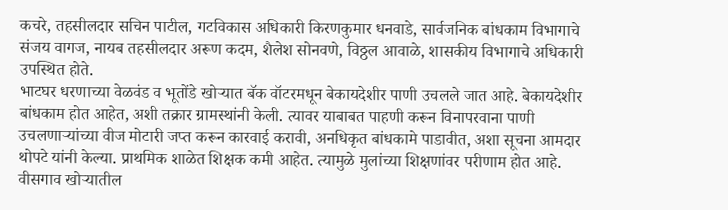कचरे, तहसीलदार सचिन पाटील, गटविकास अधिकारी किरणकुमार धनवाडे, सार्वजनिक बांधकाम विभागाचे संजय वागज, नायब तहसीलदार अरूण कदम, शैलेश सोनवणे, विठ्ठल आवाळे, शासकीय विभागाचे अधिकारी उपस्थित होते.
भाटघर धरणाच्या वेळवंड व भूतोंडे खोऱ्यात बॅक वॉटरमधून बेकायदेशीर पाणी उचलले जात आहे. बेकायदेशीर बांधकाम होत आहेत, अशी तक्रार ग्रामस्थांनी केली. त्यावर याबाबत पाहणी करून विनापरवाना पाणी उचलणाऱ्यांच्या वीज मोटारी जप्त करून कारवाई करावी, अनधिकृत बांधकामे पाडावीत, अशा सूचना आमदार थोपटे यांनी केल्या. प्राथमिक शाळेत शिक्षक कमी आहेत. त्यामुळे मुलांच्या शिक्षणांवर परीणाम होत आहे.
वीसगाव खोऱ्यातील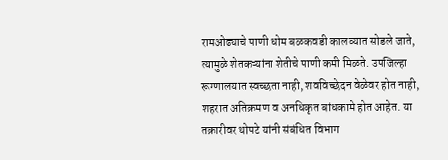रामओढ्याचे पाणी धोम बळकवडी कालव्यात सोडले जाते, त्यामुळे शेतकऱ्यांना शेतीचे पाणी कमी मिळते. उपजिल्हा रूग्णालयात स्वच्छता नाही, शवविच्छेदन वेळेवर होत नाही, शहरात अतिक्रमण व अनधिकृत बांधकामे होत आहेत. या तक्रारीवर थोपटे यांनी संबंधित विभाग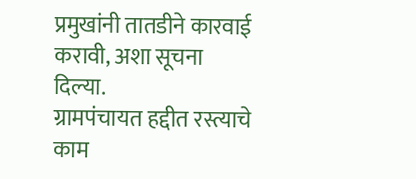प्रमुखांनी तातडीने कारवाई करावी, अशा सूचना दिल्या.
ग्रामपंचायत हद्दीत रस्त्याचे काम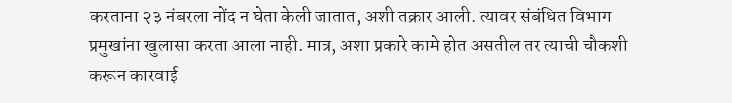करताना २३ नंबरला नोंद न घेता केली जातात, अशी तक्रार आली. त्यावर संबंधित विभाग प्रमुखांना खुलासा करता आला नाही. मात्र, अशा प्रकारे कामे होत असतील तर त्याची चौकशी करून कारवाई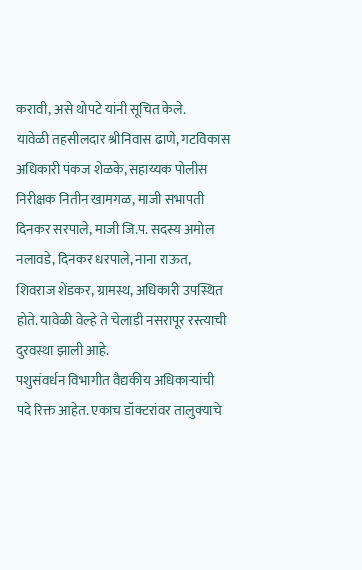करावी, असे थोपटे यांनी सूचित केले.
यावेळी तहसीलदार श्रीनिवास ढाणे, गटविकास अधिकारी पंकज शेळके, सहाय्यक पोलीस निरीक्षक नितीन खामगळ, माजी सभापती दिनकर सरपाले, माजी जि.प. सदस्य अमोल नलावडे, दिनकर धरपाले, नाना राऊत, शिवराज शेंडकर, ग्रामस्थ, अधिकारी उपस्थित होते. यावेळी वेल्हे ते चेलाडी नसरापूर रस्त्याची दुरवस्था झाली आहे.
पशुसंवर्धन विभागीत वैद्यकीय अधिकाऱ्यांची पदे रिक्त आहेत. एकाच डॉक्टरांवर तालुक्याचे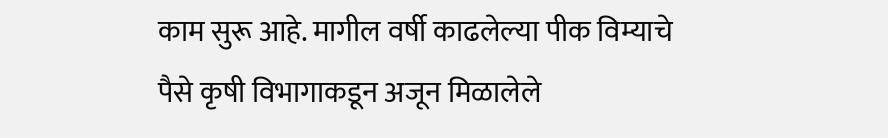काम सुरू आहे. मागील वर्षी काढलेल्या पीक विम्याचे पैसे कृषी विभागाकडून अजून मिळालेले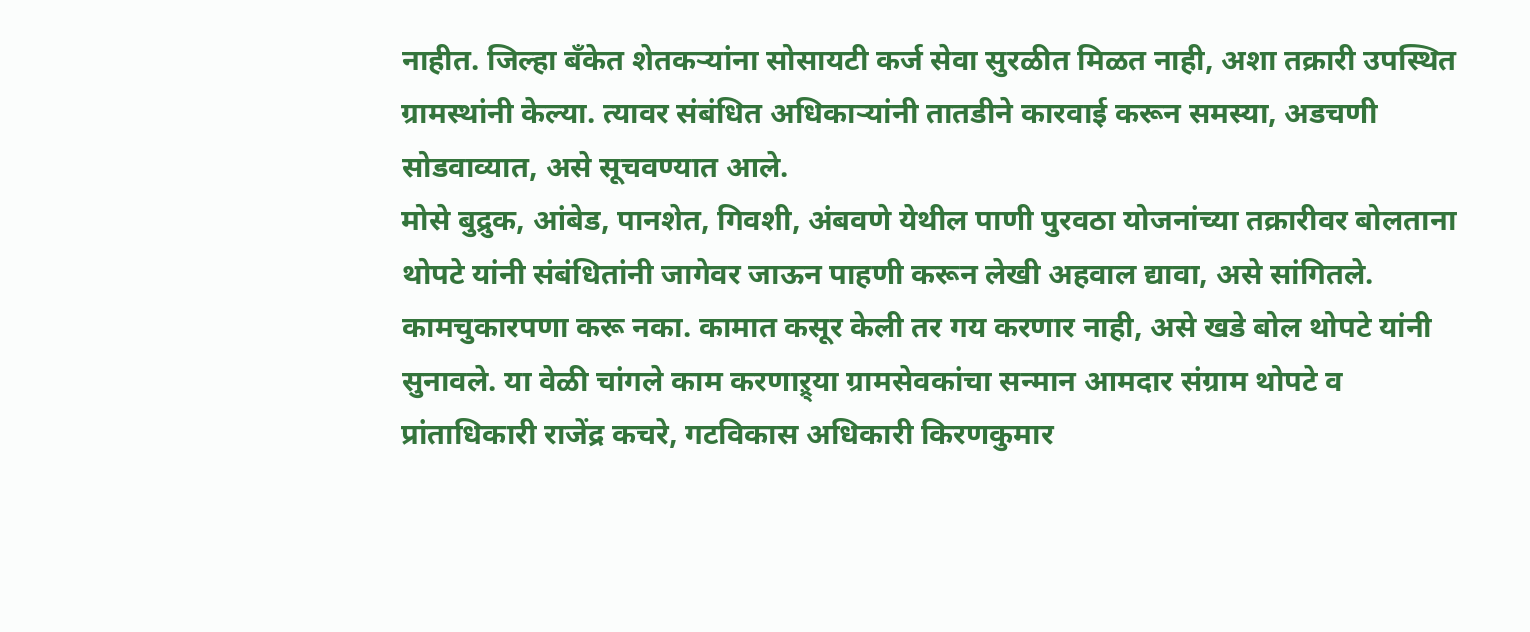नाहीत. जिल्हा बँकेत शेतकऱ्यांना सोसायटी कर्ज सेवा सुरळीत मिळत नाही, अशा तक्रारी उपस्थित ग्रामस्थांनी केल्या. त्यावर संबंधित अधिकाऱ्यांनी तातडीने कारवाई करून समस्या, अडचणी सोडवाव्यात, असे सूचवण्यात आले.
मोसे बुद्रुक, आंबेड, पानशेत, गिवशी, अंबवणे येथील पाणी पुरवठा योजनांच्या तक्रारीवर बोलताना थोपटे यांनी संबंधितांनी जागेवर जाऊन पाहणी करून लेखी अहवाल द्यावा, असे सांगितले. कामचुकारपणा करू नका. कामात कसूर केली तर गय करणार नाही, असे खडे बोल थोपटे यांनी सुनावले. या वेळी चांगले काम करणाऱ्र्या ग्रामसेवकांचा सन्मान आमदार संग्राम थोपटे व प्रांताधिकारी राजेंद्र कचरे, गटविकास अधिकारी किरणकुमार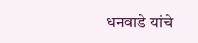धनवाडे यांचे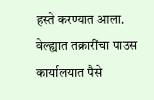हस्ते करण्यात आला.
वेल्ह्यात तक्रारींचा पाउस
कार्यालयात पैसे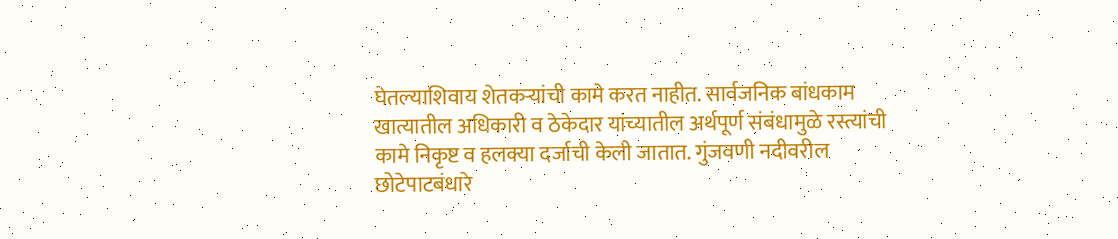घेतल्याशिवाय शेतकऱ्यांची कामे करत नाहीत. सार्वजनिक बांधकाम खात्यातील अधिकारी व ठेकेदार यांच्यातील अर्थपूर्ण संबंधामुळे रस्त्यांची कामे निकृष्ट व हलक्या दर्जाची केली जातात. गुंजवणी नदीवरील छोटेपाटबंधारे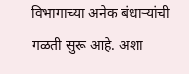विभागाच्या अनेक बंधाऱ्यांची गळती सुरू आहे. अशा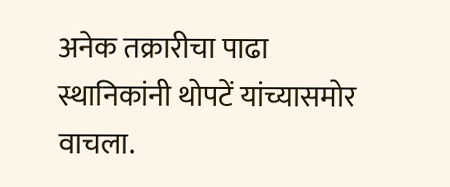अनेक तक्रारीचा पाढा स्थानिकांनी थोपटें यांच्यासमोर वाचला.